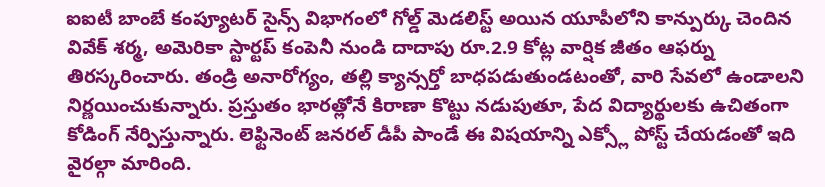ఐఐటీ బాంబే కంప్యూటర్ సైన్స్ విభాగంలో గోల్డ్ మెడలిస్ట్ అయిన యూపీలోని కాన్పుర్కు చెందిన వివేక్ శర్మ, అమెరికా స్టార్టప్ కంపెనీ నుండి దాదాపు రూ.2.9 కోట్ల వార్షిక జీతం ఆఫర్ను తిరస్కరించారు. తండ్రి అనారోగ్యం, తల్లి క్యాన్సర్తో బాధపడుతుండటంతో, వారి సేవలో ఉండాలని నిర్ణయించుకున్నారు. ప్రస్తుతం భారత్లోనే కిరాణా కొట్టు నడుపుతూ, పేద విద్యార్థులకు ఉచితంగా కోడింగ్ నేర్పిస్తున్నారు. లెఫ్టినెంట్ జనరల్ డీపీ పాండే ఈ విషయాన్ని ఎక్స్లో పోస్ట్ చేయడంతో ఇది వైరల్గా మారింది.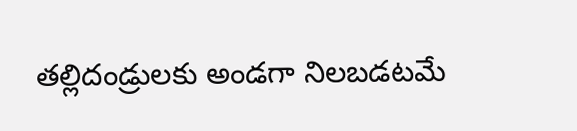తల్లిదండ్రులకు అండగా నిలబడటమే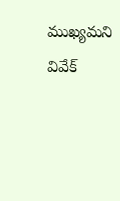ముఖ్యమని వివేక్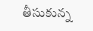తీసుకున్న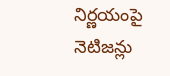నిర్ణయంపై నెటిజన్లు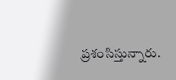ప్రశంసిస్తున్నారు.